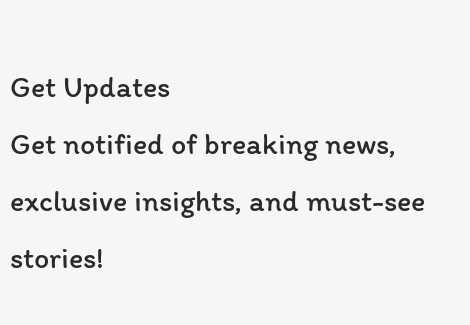Get Updates
Get notified of breaking news, exclusive insights, and must-see stories!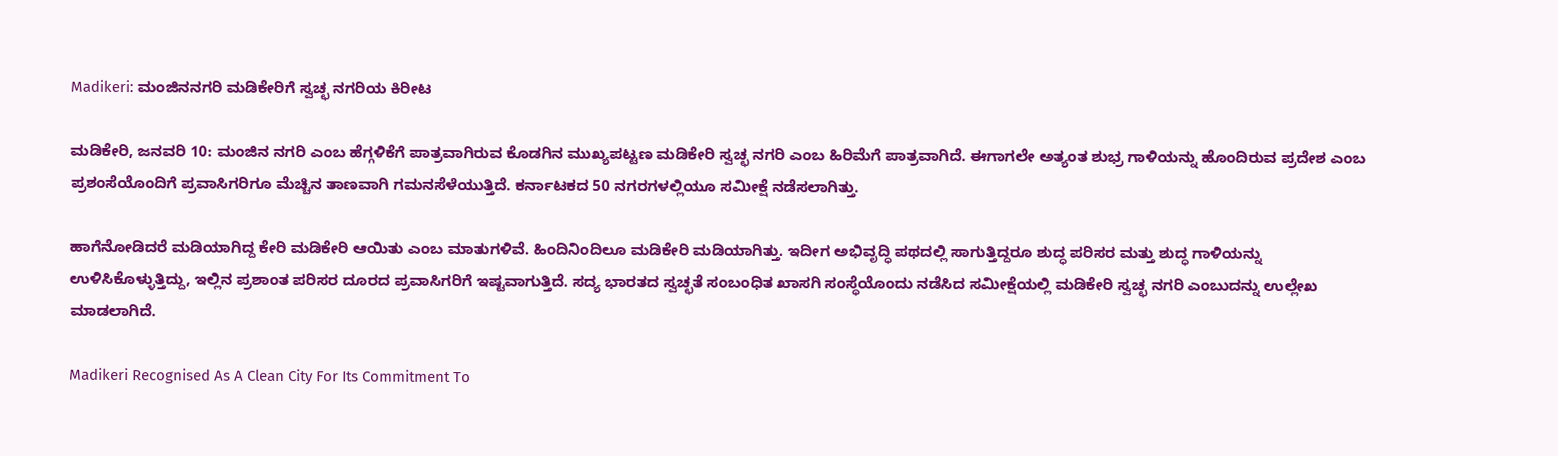Madikeri: ಮಂಜಿನನಗರಿ ಮಡಿಕೇರಿಗೆ ಸ್ವಚ್ಛ ನಗರಿಯ ಕಿರೀಟ

ಮಡಿಕೇರಿ, ಜನವರಿ 10: ಮಂಜಿನ ನಗರಿ ಎಂಬ ಹೆಗ್ಗಳಿಕೆಗೆ ಪಾತ್ರವಾಗಿರುವ ಕೊಡಗಿನ ಮುಖ್ಯಪಟ್ಟಣ ಮಡಿಕೇರಿ ಸ್ವಚ್ಛ ನಗರಿ ಎಂಬ ಹಿರಿಮೆಗೆ ಪಾತ್ರವಾಗಿದೆ. ಈಗಾಗಲೇ ಅತ್ಯಂತ ಶುಭ್ರ ಗಾಳಿಯನ್ನು ಹೊಂದಿರುವ ಪ್ರದೇಶ ಎಂಬ ಪ್ರಶಂಸೆಯೊಂದಿಗೆ ಪ್ರವಾಸಿಗರಿಗೂ ಮೆಚ್ಚಿನ ತಾಣವಾಗಿ ಗಮನಸೆಳೆಯುತ್ತಿದೆ. ಕರ್ನಾಟಕದ 50 ನಗರಗಳಲ್ಲಿಯೂ ಸಮೀಕ್ಷೆ ನಡೆಸಲಾಗಿತ್ತು.

ಹಾಗೆನೋಡಿದರೆ ಮಡಿಯಾಗಿದ್ದ ಕೇರಿ ಮಡಿಕೇರಿ ಆಯಿತು ಎಂಬ ಮಾತುಗಳಿವೆ. ಹಿಂದಿನಿಂದಿಲೂ ಮಡಿಕೇರಿ ಮಡಿಯಾಗಿತ್ತು. ಇದೀಗ ಅಭಿವೃದ್ಧಿ ಪಥದಲ್ಲಿ ಸಾಗುತ್ತಿದ್ದರೂ ಶುದ್ಧ ಪರಿಸರ ಮತ್ತು ಶುದ್ಧ ಗಾಳಿಯನ್ನು ಉಳಿಸಿಕೊಳ್ಳುತ್ತಿದ್ದು, ಇಲ್ಲಿನ ಪ್ರಶಾಂತ ಪರಿಸರ ದೂರದ ಪ್ರವಾಸಿಗರಿಗೆ ಇಷ್ಟವಾಗುತ್ತಿದೆ. ಸದ್ಯ ಭಾರತದ ಸ್ವಚ್ಛತೆ ಸಂಬಂಧಿತ ಖಾಸಗಿ ಸಂಸ್ಥೆಯೊಂದು ನಡೆಸಿದ ಸಮೀಕ್ಷೆಯಲ್ಲಿ ಮಡಿಕೇರಿ ಸ್ವಚ್ಛ ನಗರಿ ಎಂಬುದನ್ನು ಉಲ್ಲೇಖ ಮಾಡಲಾಗಿದೆ.

Madikeri Recognised As A Clean City For Its Commitment To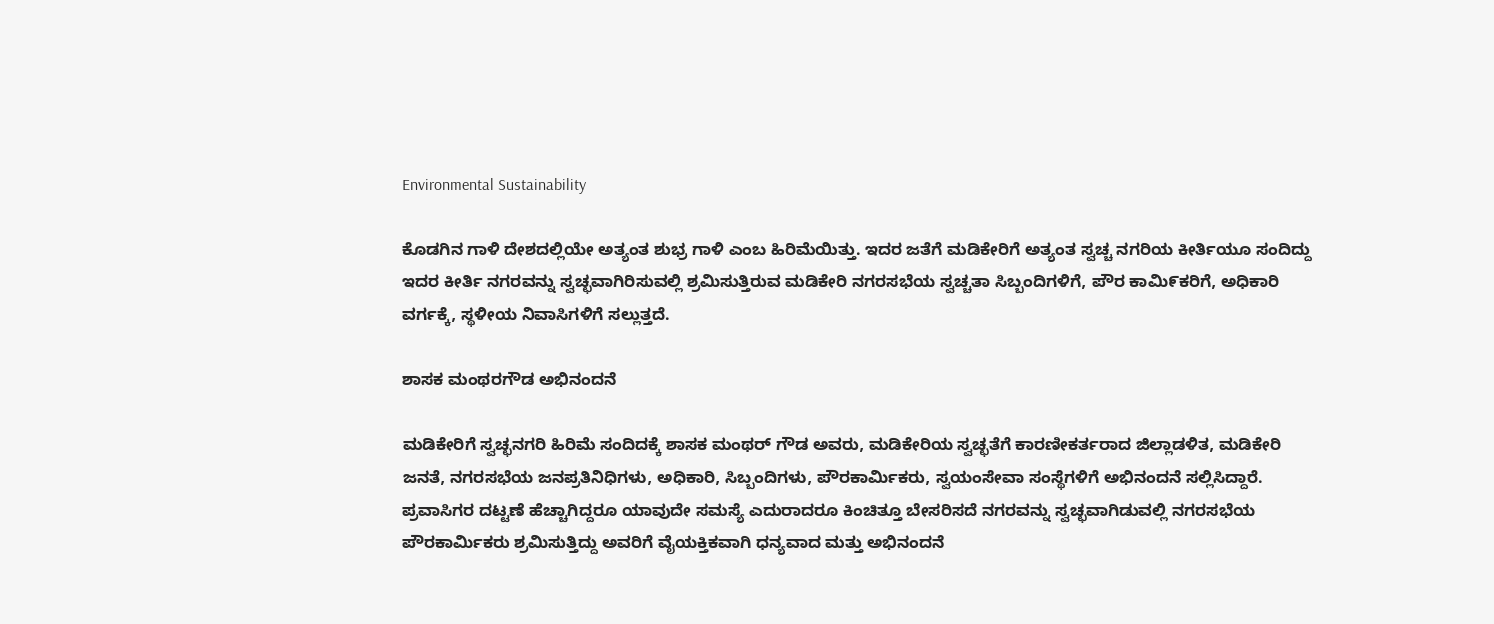Environmental Sustainability

ಕೊಡಗಿನ ಗಾಳಿ ದೇಶದಲ್ಲಿಯೇ ಅತ್ಯಂತ ಶುಭ್ರ ಗಾಳಿ ಎಂಬ ಹಿರಿಮೆಯಿತ್ತು. ಇದರ ಜತೆಗೆ ಮಡಿಕೇರಿಗೆ ಅತ್ಯಂತ ಸ್ವಚ್ಚ ನಗರಿಯ ಕೀರ್ತಿಯೂ ಸಂದಿದ್ದು ಇದರ ಕೀರ್ತಿ ನಗರವನ್ನು ಸ್ವಚ್ಛವಾಗಿರಿಸುವಲ್ಲಿ ಶ್ರಮಿಸುತ್ತಿರುವ ಮಡಿಕೇರಿ ನಗರಸಭೆಯ ಸ್ವಚ್ಚತಾ ಸಿಬ್ಬಂದಿಗಳಿಗೆ, ಪೌರ ಕಾಮಿ೯ಕರಿಗೆ, ಅಧಿಕಾರಿ ವರ್ಗಕ್ಕೆ, ಸ್ಥಳೀಯ ನಿವಾಸಿಗಳಿಗೆ ಸಲ್ಲುತ್ತದೆ.

ಶಾಸಕ ಮಂಥರಗೌಡ ಅಭಿನಂದನೆ

ಮಡಿಕೇರಿಗೆ ಸ್ವಚ್ಛನಗರಿ ಹಿರಿಮೆ ಸಂದಿದಕ್ಕೆ ಶಾಸಕ ಮಂಥರ್ ಗೌಡ ಅವರು, ಮಡಿಕೇರಿಯ ಸ್ವಚ್ಛತೆಗೆ ಕಾರಣೀಕರ್ತರಾದ ಜಿಲ್ಲಾಡಳಿತ, ಮಡಿಕೇರಿ ಜನತೆ, ನಗರಸಭೆಯ ಜನಪ್ರತಿನಿಧಿಗಳು, ಅಧಿಕಾರಿ, ಸಿಬ್ಬಂದಿಗಳು, ಪೌರಕಾರ್ಮಿಕರು, ಸ್ವಯಂಸೇವಾ ಸಂಸ್ಥೆಗಳಿಗೆ ಅಭಿನಂದನೆ ಸಲ್ಲಿಸಿದ್ದಾರೆ. ಪ್ರವಾಸಿಗರ ದಟ್ಟಣೆ ಹೆಚ್ಚಾಗಿದ್ದರೂ ಯಾವುದೇ ಸಮಸ್ಯೆ ಎದುರಾದರೂ ಕಿಂಚಿತ್ತೂ ಬೇಸರಿಸದೆ ನಗರವನ್ನು ಸ್ವಚ್ಛವಾಗಿಡುವಲ್ಲಿ ನಗರಸಭೆಯ ಪೌರಕಾರ್ಮಿಕರು ಶ್ರಮಿಸುತ್ತಿದ್ದು ಅವರಿಗೆ ವೈಯಕ್ತಿಕವಾಗಿ ಧನ್ಯವಾದ ಮತ್ತು ಅಭಿನಂದನೆ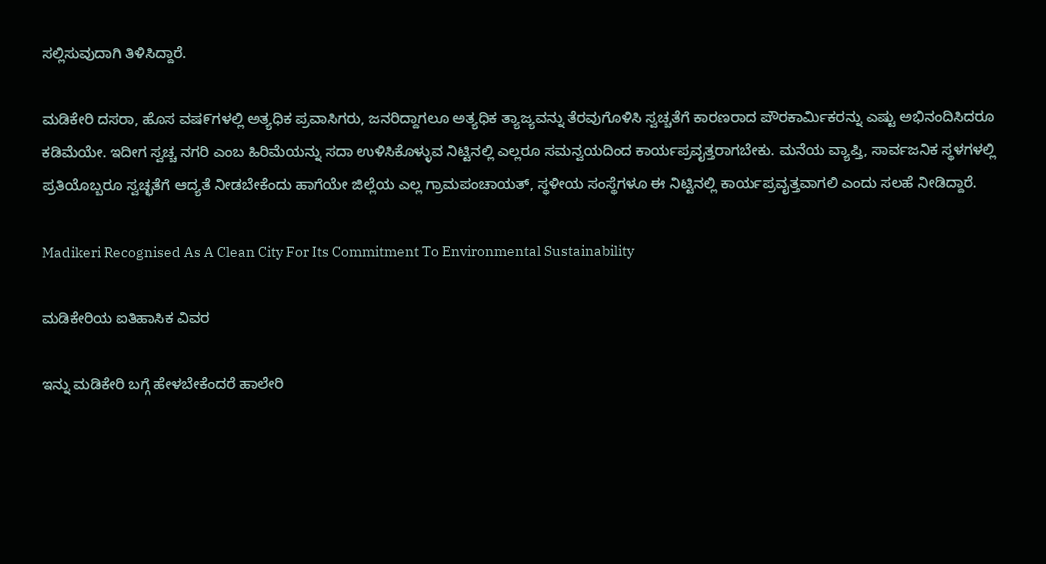ಸಲ್ಲಿಸುವುದಾಗಿ ತಿಳಿಸಿದ್ದಾರೆ.

ಮಡಿಕೇರಿ ದಸರಾ, ಹೊಸ ವಷ೯ಗಳಲ್ಲಿ ಅತ್ಯಧಿಕ ಪ್ರವಾಸಿಗರು, ಜನರಿದ್ದಾಗಲೂ ಅತ್ಯಧಿಕ ತ್ಯಾಜ್ಯವನ್ನು ತೆರವುಗೊಳಿಸಿ ಸ್ವಚ್ಚತೆಗೆ ಕಾರಣರಾದ ಪೌರಕಾರ್ಮಿಕರನ್ನು ಎಷ್ಟು ಅಭಿನಂದಿಸಿದರೂ ಕಡಿಮೆಯೇ. ಇದೀಗ ಸ್ವಚ್ಚ ನಗರಿ ಎಂಬ ಹಿರಿಮೆಯನ್ನು ಸದಾ ಉಳಿಸಿಕೊಳ್ಳುವ ನಿಟ್ಟಿನಲ್ಲಿ ಎಲ್ಲರೂ ಸಮನ್ವಯದಿಂದ ಕಾರ್ಯಪ್ರವೖತ್ತರಾಗಬೇಕು. ಮನೆಯ ವ್ಯಾಪ್ತಿ, ಸಾರ್ವಜನಿಕ ಸ್ಥಳಗಳಲ್ಲಿ ಪ್ರತಿಯೊಬ್ಬರೂ ಸ್ವಚ್ಛತೆಗೆ ಆದ್ಯತೆ ನೀಡಬೇಕೆಂದು ಹಾಗೆಯೇ ಜಿಲ್ಲೆಯ ಎಲ್ಲ ಗ್ರಾಮಪಂಚಾಯತ್, ಸ್ಥಳೀಯ ಸಂಸ್ಥೆಗಳೂ ಈ ನಿಟ್ಟಿನಲ್ಲಿ ಕಾರ್ಯಪ್ರವೖತ್ತವಾಗಲಿ ಎಂದು ಸಲಹೆ ನೀಡಿದ್ದಾರೆ.

Madikeri Recognised As A Clean City For Its Commitment To Environmental Sustainability

ಮಡಿಕೇರಿಯ ಐತಿಹಾಸಿಕ ವಿವರ

ಇನ್ನು ಮಡಿಕೇರಿ ಬಗ್ಗೆ ಹೇಳಬೇಕೆಂದರೆ ಹಾಲೇರಿ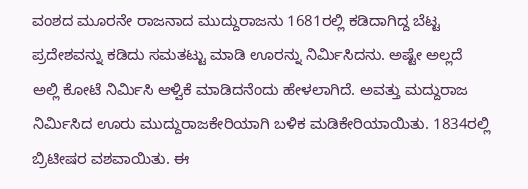ವಂಶದ ಮೂರನೇ ರಾಜನಾದ ಮುದ್ದುರಾಜನು 1681ರಲ್ಲಿ ಕಡಿದಾಗಿದ್ದ ಬೆಟ್ಟ ಪ್ರದೇಶವನ್ನು ಕಡಿದು ಸಮತಟ್ಟು ಮಾಡಿ ಊರನ್ನು ನಿರ್ಮಿಸಿದನು. ಅಷ್ಟೇ ಅಲ್ಲದೆ ಅಲ್ಲಿ ಕೋಟೆ ನಿರ್ಮಿಸಿ ಆಳ್ವಿಕೆ ಮಾಡಿದನೆಂದು ಹೇಳಲಾಗಿದೆ. ಅವತ್ತು ಮದ್ದುರಾಜ ನಿರ್ಮಿಸಿದ ಊರು ಮುದ್ದುರಾಜಕೇರಿಯಾಗಿ ಬಳಿಕ ಮಡಿಕೇರಿಯಾಯಿತು. 1834ರಲ್ಲಿ ಬ್ರಿಟೀಷರ ವಶವಾಯಿತು. ಈ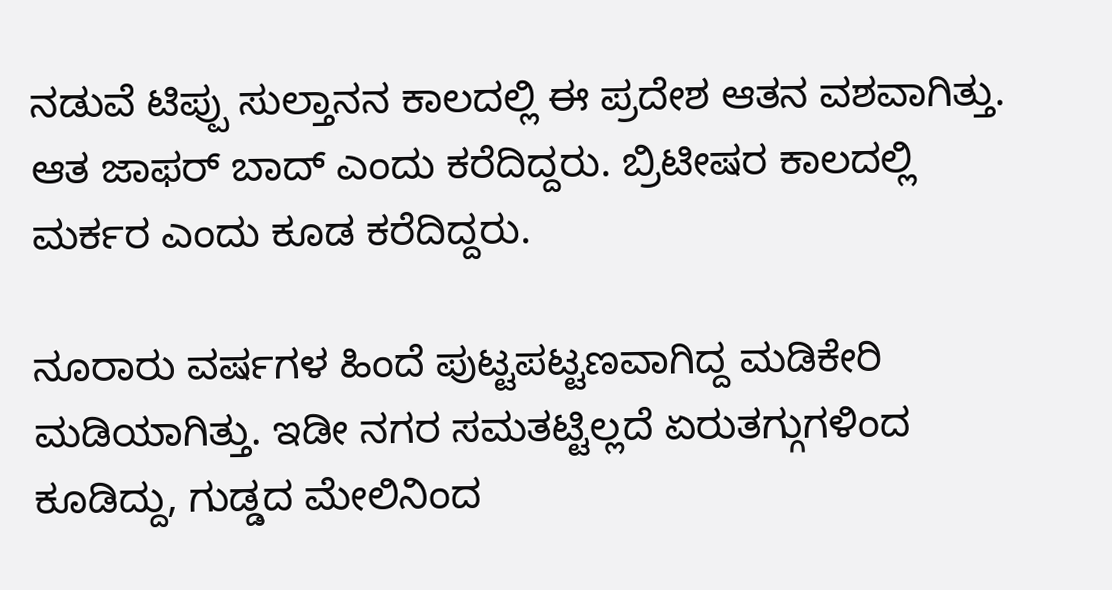ನಡುವೆ ಟಿಪ್ಪು ಸುಲ್ತಾನನ ಕಾಲದಲ್ಲಿ ಈ ಪ್ರದೇಶ ಆತನ ವಶವಾಗಿತ್ತು. ಆತ ಜಾಫರ್ ಬಾದ್ ಎಂದು ಕರೆದಿದ್ದರು. ಬ್ರಿಟೀಷರ ಕಾಲದಲ್ಲಿ ಮರ್ಕರ ಎಂದು ಕೂಡ ಕರೆದಿದ್ದರು.

ನೂರಾರು ವರ್ಷಗಳ ಹಿಂದೆ ಪುಟ್ಟಪಟ್ಟಣವಾಗಿದ್ದ ಮಡಿಕೇರಿ ಮಡಿಯಾಗಿತ್ತು. ಇಡೀ ನಗರ ಸಮತಟ್ಟಿಲ್ಲದೆ ಏರುತಗ್ಗುಗಳಿಂದ ಕೂಡಿದ್ದು, ಗುಡ್ಡದ ಮೇಲಿನಿಂದ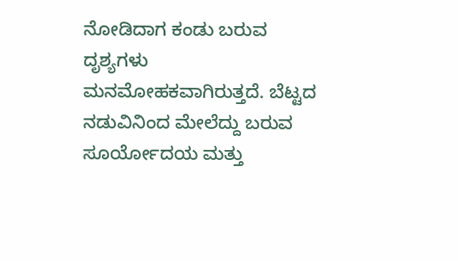ನೋಡಿದಾಗ ಕಂಡು ಬರುವ ದೃಶ್ಯಗಳು ಮನಮೋಹಕವಾಗಿರುತ್ತದೆ. ಬೆಟ್ಟದ ನಡುವಿನಿಂದ ಮೇಲೆದ್ದು ಬರುವ ಸೂರ್ಯೋದಯ ಮತ್ತು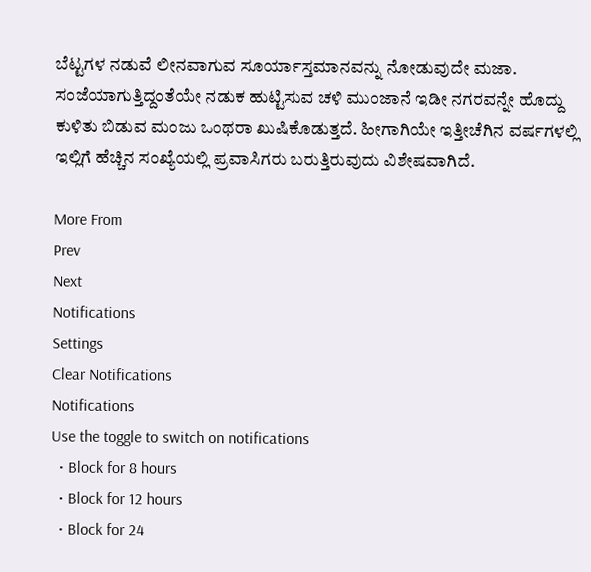ಬೆಟ್ಟಗಳ ನಡುವೆ ಲೀನವಾಗುವ ಸೂರ್ಯಾಸ್ತಮಾನವನ್ನು ನೋಡುವುದೇ ಮಜಾ. ಸಂಜೆಯಾಗುತ್ತಿದ್ದಂತೆಯೇ ನಡುಕ ಹುಟ್ಟಿಸುವ ಚಳಿ ಮುಂಜಾನೆ ಇಡೀ ನಗರವನ್ನೇ ಹೊದ್ದು ಕುಳಿತು ಬಿಡುವ ಮಂಜು ಒಂಥರಾ ಖುಷಿಕೊಡುತ್ತದೆ. ಹೀಗಾಗಿಯೇ ಇತ್ತೀಚೆಗಿನ ವರ್ಷಗಳಲ್ಲಿ ಇಲ್ಲಿಗೆ ಹೆಚ್ಚಿನ ಸಂಖ್ಯೆಯಲ್ಲಿ ಪ್ರವಾಸಿಗರು ಬರುತ್ತಿರುವುದು ವಿಶೇಷವಾಗಿದೆ.

More From
Prev
Next
Notifications
Settings
Clear Notifications
Notifications
Use the toggle to switch on notifications
  • Block for 8 hours
  • Block for 12 hours
  • Block for 24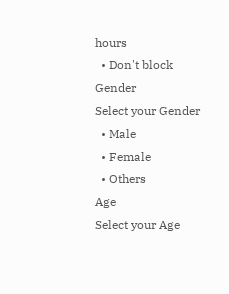hours
  • Don't block
Gender
Select your Gender
  • Male
  • Female
  • Others
Age
Select your Age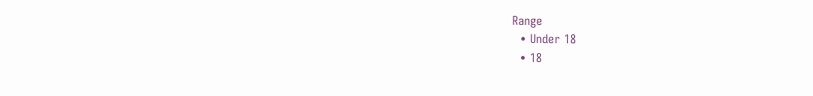Range
  • Under 18
  • 18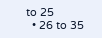to 25
  • 26 to 35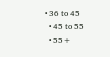• 36 to 45
  • 45 to 55
  • 55+